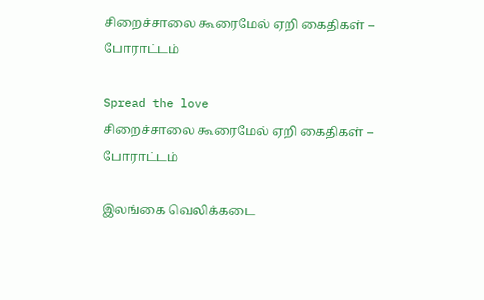சிறைச்சாலை கூரைமேல் ஏறி கைதிகள் – போராட்டம்

Spread the love
சிறைச்சாலை கூரைமேல் ஏறி கைதிகள் – போராட்டம்

இலங்கை வெலிக்கடை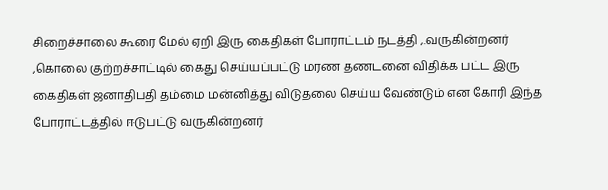சிறைச்சாலை கூரை மேல் ஏறி இரு கைதிகள் போராட்டம் நடத்தி ,.வருகின்றனர் ,கொலை குற்றச்சாட்டில் கைது செய்யப்பட்டு மரண தணடனை விதிக்க பட்ட இரு கைதிகள் ஜனாதிபதி தம்மை மன்னித்து விடுதலை செய்ய வேண்டும் என கோரி இந்த போராட்டத்தில் ஈடுபட்டு வருகின்றனர்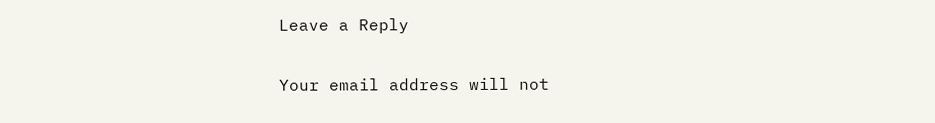Leave a Reply

Your email address will not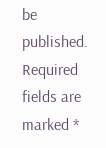be published. Required fields are marked *